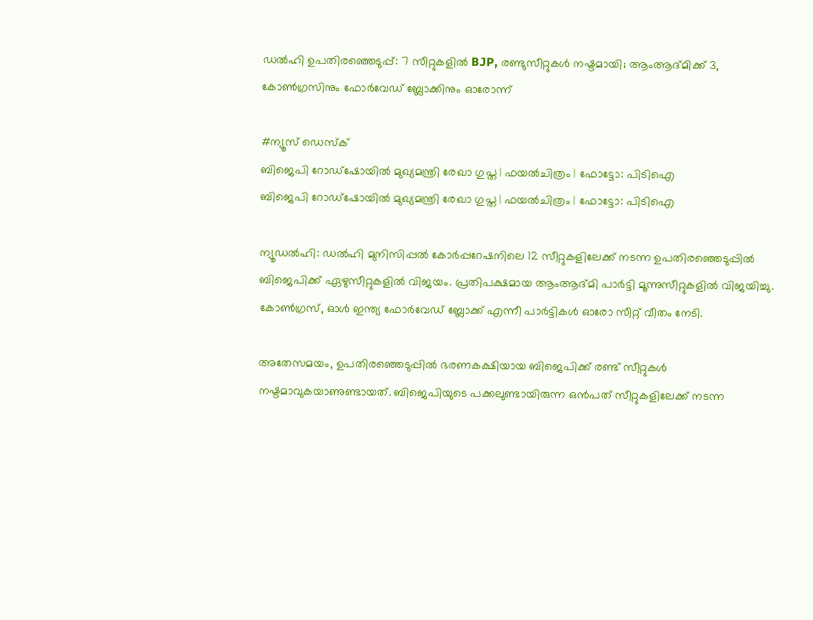ഡല്‍ഹി ഉപതിരഞ്ഞെടുപ്പ്: 7 സീറ്റുകളില്‍ BJP, രണ്ടുസീറ്റുകള്‍ നഷ്ടമായി; ആംആദ്മിക്ക് 3, കോൺഗ്രസിനും ഫോർവേഡ് ബ്ലോക്കിനും ഓരോന്ന്

#ന്യൂസ് ഡെസ്‌ക്
ബിജെപി റോഡ്‌ഷോയില്‍ മുഖ്യമന്ത്രി രേഖാ ഗുപ്ത | ഫയല്‍ചിത്രം | ഫോട്ടോ: പിടിഐ
ബിജെപി റോഡ്‌ഷോയില്‍ മുഖ്യമന്ത്രി രേഖാ ഗുപ്ത | ഫയല്‍ചിത്രം | ഫോട്ടോ: പിടിഐ

ന്യൂഡല്‍ഹി: ഡല്‍ഹി മുനിസിപ്പല്‍ കോര്‍പ്പറേഷനിലെ 12 സീറ്റുകളിലേക്ക് നടന്ന ഉപതിരഞ്ഞെടുപ്പില്‍ ബിജെപിക്ക് ഏഴുസീറ്റുകളില്‍ വിജയം. പ്രതിപക്ഷമായ ആംആദ്മി പാര്‍ട്ടി മൂന്നുസീറ്റുകളില്‍ വിജയിച്ചു. കോണ്‍ഗ്രസ്, ഓള്‍ ഇന്ത്യ ഫോര്‍വേഡ് ബ്ലോക്ക് എന്നീ പാര്‍ട്ടികള്‍ ഓരോ സീറ്റ് വീതം നേടി.

അതേസമയം, ഉപതിരഞ്ഞെടുപ്പില്‍ ഭരണകക്ഷിയായ ബിജെപിക്ക് രണ്ട് സീറ്റുകള്‍ നഷ്ടമാവുകയാണുണ്ടായത്. ബിജെപിയുടെ പക്കലുണ്ടായിരുന്ന ഒന്‍പത് സീറ്റുകളിലേക്ക് നടന്ന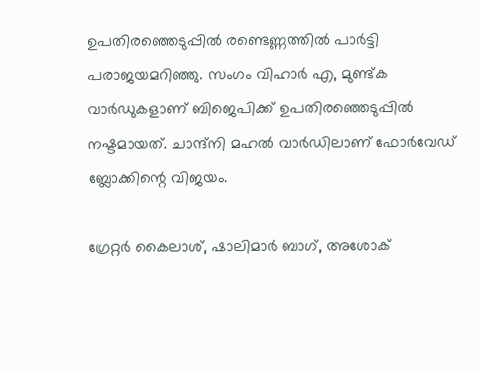ഉപതിരഞ്ഞെടുപ്പില്‍ രണ്ടെണ്ണത്തില്‍ പാര്‍ട്ടി പരാജയമറിഞ്ഞു. സംഗം വിഹാര്‍ എ, മുണ്ട്ക വാര്‍ഡുകളാണ് ബിജെപിക്ക് ഉപതിരഞ്ഞെടുപ്പില്‍ നഷ്ടമായത്. ചാന്ദ്‌നി മഹല്‍ വാര്‍ഡിലാണ് ഫോര്‍വേഡ് ബ്ലോക്കിന്റെ വിജയം.

ഗ്രേറ്റര്‍ കൈലാശ്, ഷാലിമാര്‍ ബാഗ്, അശോക്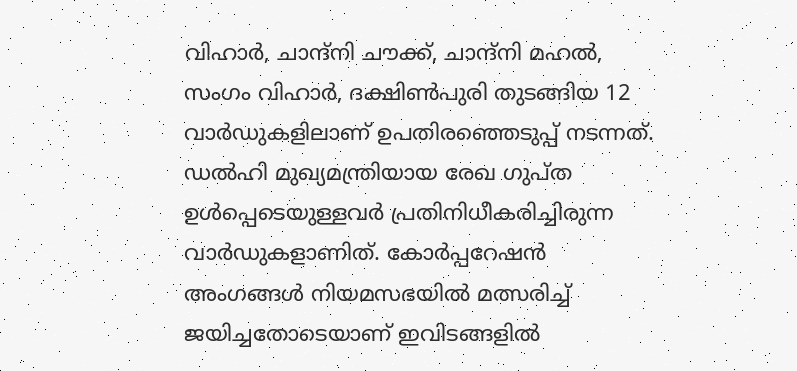വിഹാര്‍, ചാന്ദ്‌നി ചൗക്ക്, ചാന്ദ്‌നി മഹല്‍, സംഗം വിഹാര്‍, ദക്ഷിണ്‍പുരി തുടങ്ങിയ 12 വാര്‍ഡുകളിലാണ് ഉപതിരഞ്ഞെടുപ്പ് നടന്നത്. ഡല്‍ഹി മുഖ്യമന്ത്രിയായ രേഖ ഗുപ്ത ഉള്‍പ്പെടെയുള്ളവര്‍ പ്രതിനിധീകരിച്ചിരുന്ന വാര്‍ഡുകളാണിത്. കോര്‍പ്പറേഷന്‍ അംഗങ്ങള്‍ നിയമസഭയില്‍ മത്സരിച്ച് ജയിച്ചതോടെയാണ് ഇവിടങ്ങളില്‍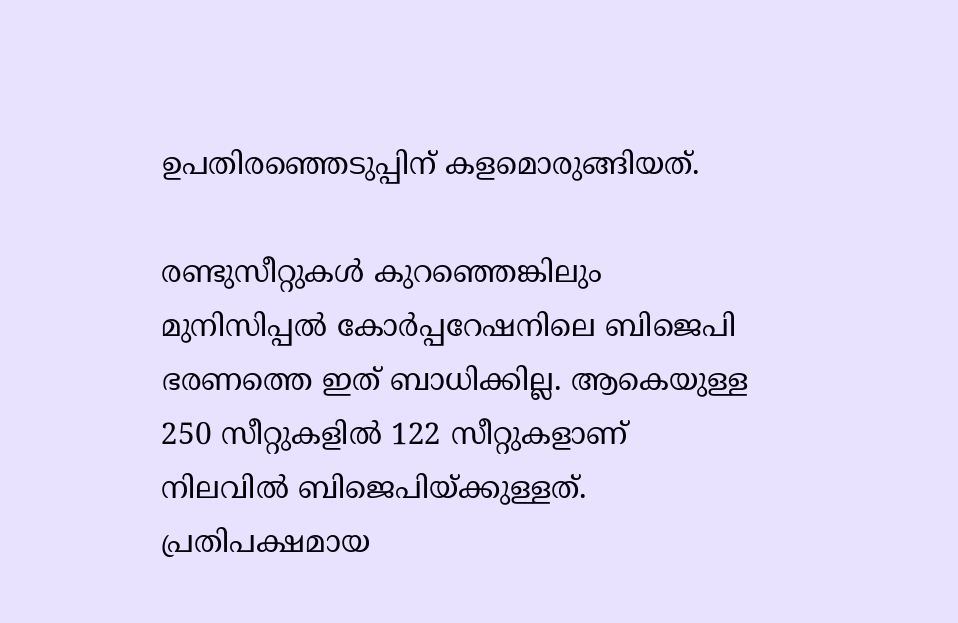ഉപതിരഞ്ഞെടുപ്പിന് കളമൊരുങ്ങിയത്.

രണ്ടുസീറ്റുകള്‍ കുറഞ്ഞെങ്കിലും മുനിസിപ്പല്‍ കോര്‍പ്പറേഷനിലെ ബിജെപി ഭരണത്തെ ഇത് ബാധിക്കില്ല. ആകെയുള്ള 250 സീറ്റുകളില്‍ 122 സീറ്റുകളാണ് നിലവില്‍ ബിജെപിയ്ക്കുള്ളത്. പ്രതിപക്ഷമായ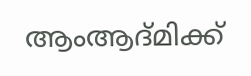ആംആദ്മിക്ക്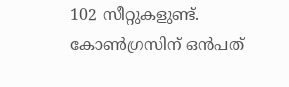102 സീറ്റുകളുണ്ട്. കോണ്‍ഗ്രസിന് ഒന്‍പത്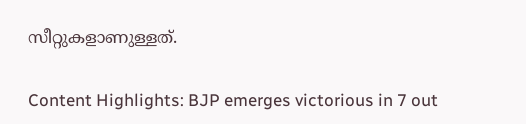സീറ്റുകളാണുള്ളത്.

Content Highlights: BJP emerges victorious in 7 out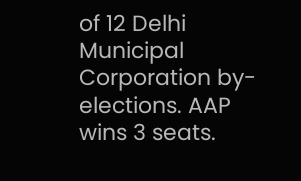of 12 Delhi Municipal Corporation by-elections. AAP wins 3 seats.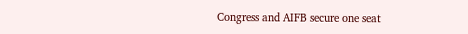Congress and AIFB secure one seat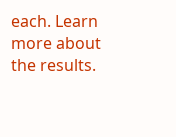each. Learn more about the results.